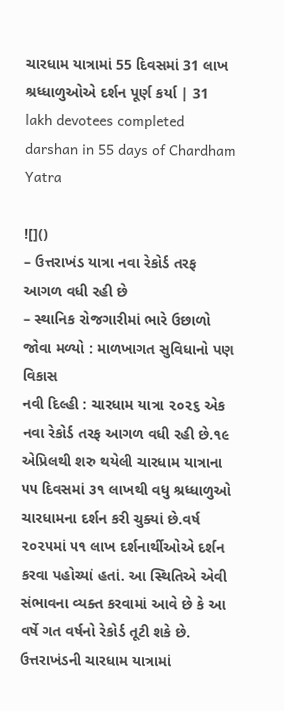ચારધામ યાત્રામાં 55 દિવસમાં 31 લાખ શ્રધ્ધાળુઓએ દર્શન પૂર્ણ કર્યા | 31 lakh devotees completed darshan in 55 days of Chardham Yatra

![]()
– ઉત્તરાખંડ યાત્રા નવા રેકોર્ડ તરફ આગળ વધી રહી છે
– સ્થાનિક રોજગારીમાં ભારે ઉછાળો જોવા મળ્યો : માળખાગત સુવિધાનો પણ વિકાસ
નવી દિલ્હી : ચારધામ યાત્રા ૨૦૨૬ એક નવા રેકોર્ડ તરફ આગળ વધી રહી છે.૧૯ એપ્રિલથી શરુ થયેલી ચારધામ યાત્રાના ૫૫ દિવસમાં ૩૧ લાખથી વધુ શ્રધ્ધાળુઓ ચારધામના દર્શન કરી ચુક્યાં છે.વર્ષ ૨૦૨૫માં ૫૧ લાખ દર્શનાર્થીઓએ દર્શન કરવા પહોચ્યાં હતાં. આ સ્થિતિએ એવી સંભાવના વ્યક્ત કરવામાં આવે છે કે આ વર્ષે ગત વર્ષનો રેકોર્ડ તૂટી શકે છે.
ઉત્તરાખંડની ચારધામ યાત્રામાં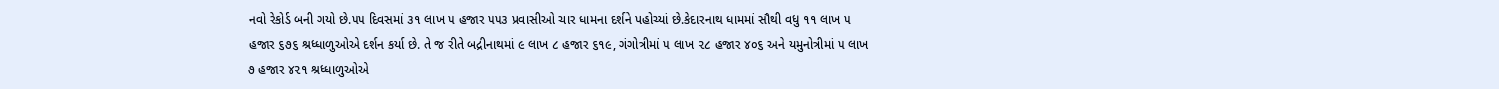નવો રેકોર્ડ બની ગયો છે.૫૫ દિવસમાં ૩૧ લાખ ૫ હજાર ૫૫૩ પ્રવાસીઓ ચાર ધામના દર્શને પહોચ્યાં છે.કેદારનાથ ધામમાં સૌથી વધુ ૧૧ લાખ ૫ હજાર ૬૭૬ શ્રધ્ધાળુઓએ દર્શન કર્યા છે. તે જ રીતે બદ્રીનાથમાં ૯ લાખ ૮ હજાર ૬૧૯, ગંગોત્રીમાં ૫ લાખ ૨૮ હજાર ૪૦૬ અને યમુનોત્રીમાં ૫ લાખ ૭ હજાર ૪૨૧ શ્રધ્ધાળુઓએ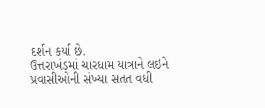દર્શન કર્યા છે.
ઉત્તરાખંડમાં ચારધામ યાત્રાને લઇને પ્રવાસીઓની સંખ્યા સતત વધી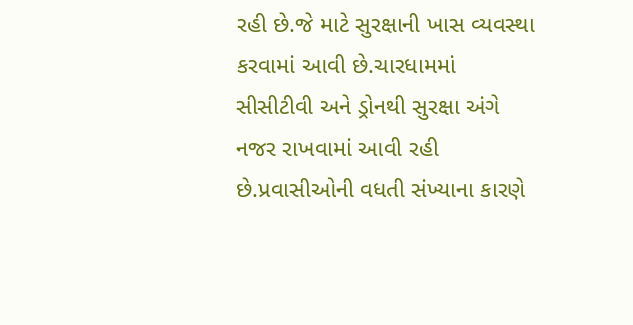રહી છે.જે માટે સુરક્ષાની ખાસ વ્યવસ્થા કરવામાં આવી છે.ચારધામમાં સીસીટીવી અને ડ્રોનથી સુરક્ષા અંગે નજર રાખવામાં આવી રહી છે.પ્રવાસીઓની વધતી સંખ્યાના કારણે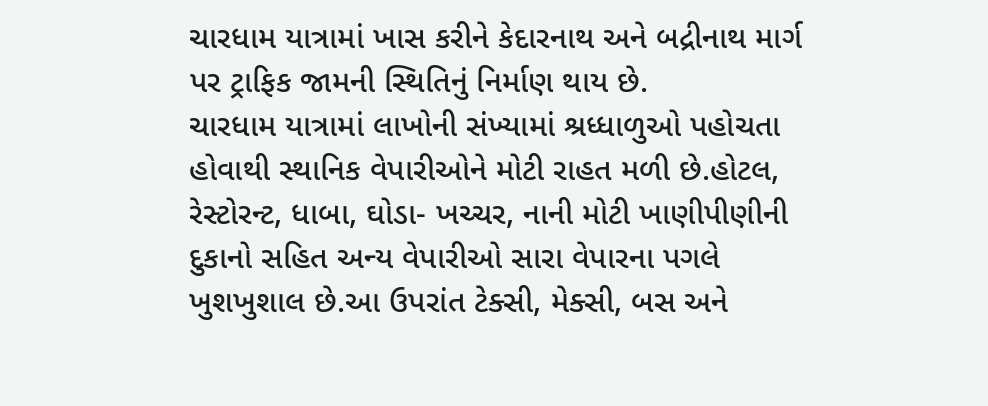ચારધામ યાત્રામાં ખાસ કરીને કેદારનાથ અને બદ્રીનાથ માર્ગ પર ટ્રાફિક જામની સ્થિતિનું નિર્માણ થાય છે.
ચારધામ યાત્રામાં લાખોની સંખ્યામાં શ્રધ્ધાળુઓ પહોચતા હોવાથી સ્થાનિક વેપારીઓને મોટી રાહત મળી છે.હોટલ, રેસ્ટોરન્ટ, ધાબા, ઘોડા- ખચ્ચર, નાની મોટી ખાણીપીણીની દુકાનો સહિત અન્ય વેપારીઓ સારા વેપારના પગલે ખુશખુશાલ છે.આ ઉપરાંત ટેક્સી, મેક્સી, બસ અને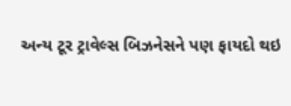અન્ય ટૂર ટ્રાવેલ્સ બિઝનેસને પણ ફાયદો થઇ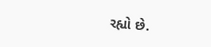રહ્યો છે.